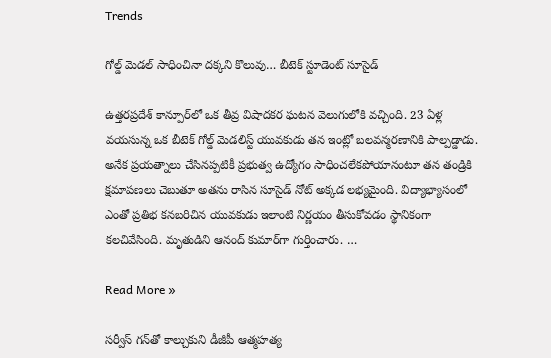Trends

గోల్డ్ మెడల్ సాధించినా దక్కని కొలువు… బీటెక్ స్టూడెంట్ సూసైడ్

ఉత్తరప్రదేశ్ కాన్పూర్‌లో ఒక తీవ్ర విషాదకర ఘటన వెలుగులోకి వచ్చింది. 23 ఏళ్ల వయసున్న ఒక బీటెక్ గోల్డ్ మెడలిస్ట్ యువకుడు తన ఇంట్లో బలవన్మరణానికి పాల్పడ్డాడు. అనేక ప్రయత్నాలు చేసినప్పటికీ ప్రభుత్వ ఉద్యోగం సాధించలేకపోయానంటూ తన తండ్రికి క్షమాపణలు చెబుతూ అతను రాసిన సూసైడ్ నోట్ అక్కడ లభ్యమైంది. విద్యాభ్యాసంలో ఎంతో ప్రతిభ కనబరిచిన యువకుడు ఇలాంటి నిర్ణయం తీసుకోవడం స్థానికంగా కలచివేసింది. మృతుడిని ఆనంద్ కుమార్‌గా గుర్తించారు. …

Read More »

స‌ర్వీస్ గ‌న్‌తో కాల్చుకుని డీజీపీ ఆత్మ‌హ‌త్య‌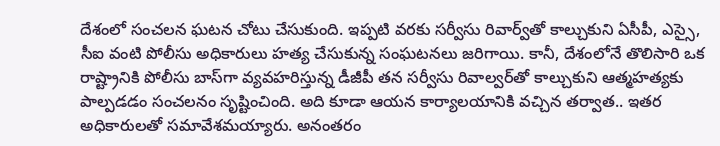దేశంలో సంచ‌ల‌న ఘ‌ట‌న చోటు చేసుకుంది. ఇప్ప‌టి వ‌ర‌కు స‌ర్వీసు రివార్వ్‌తో కాల్చుకుని ఏసీపీ, ఎస్సై, సీఐ వంటి పోలీసు అధికారులు హ‌త్య చేసుకున్న సంఘ‌ట‌న‌లు జ‌రిగాయి. కానీ, దేశంలోనే తొలిసారి ఒక రాష్ట్రానికి పోలీసు బాస్‌గా వ్య‌వ‌హ‌రిస్తున్న డీజీపీ త‌న స‌ర్వీసు రివాల్వ‌ర్‌తో కాల్చుకుని ఆత్మ‌హ‌త్య‌కు పాల్ప‌డ‌డం సంచ‌ల‌నం సృష్టించింది. అది కూడా ఆయ‌న కార్యాల‌యానికి వ‌చ్చిన త‌ర్వాత‌.. ఇత‌ర అధికారులతో స‌మావేశమ‌య్యారు. అనంత‌రం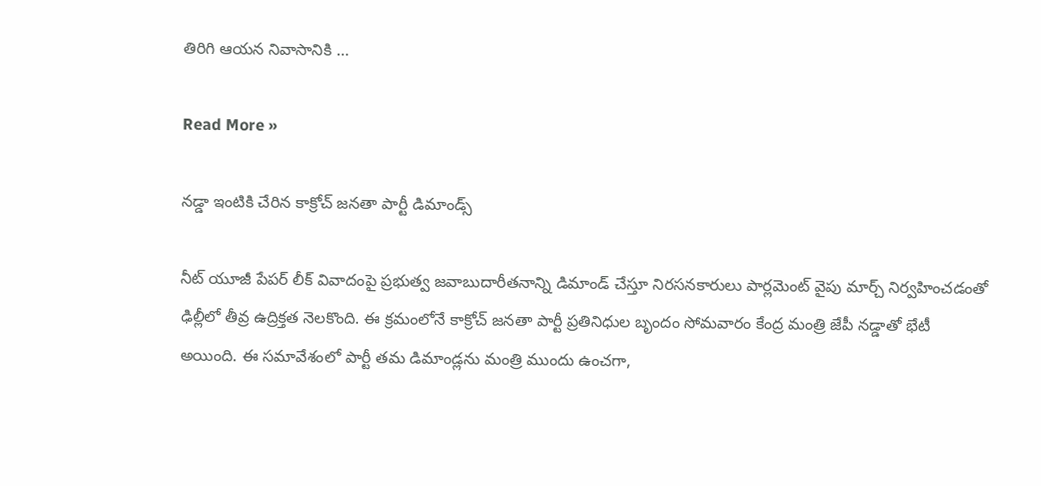తిరిగి ఆయ‌న నివాసానికి …

Read More »

నడ్డా ఇంటికి చేరిన కాక్రోచ్ జనతా పార్టీ డిమాండ్స్

నీట్ యూజీ పేపర్ లీక్ వివాదంపై ప్రభుత్వ జవాబుదారీతనాన్ని డిమాండ్ చేస్తూ నిరసనకారులు పార్లమెంట్ వైపు మార్చ్ నిర్వహించడంతో ఢిల్లీలో తీవ్ర ఉద్రిక్తత నెలకొంది. ఈ క్రమంలోనే కాక్రోచ్ జనతా పార్టీ ప్రతినిధుల బృందం సోమవారం కేంద్ర మంత్రి జేపీ నడ్డాతో భేటీ అయింది. ఈ సమావేశంలో పార్టీ తమ డిమాండ్లను మంత్రి ముందు ఉంచగా,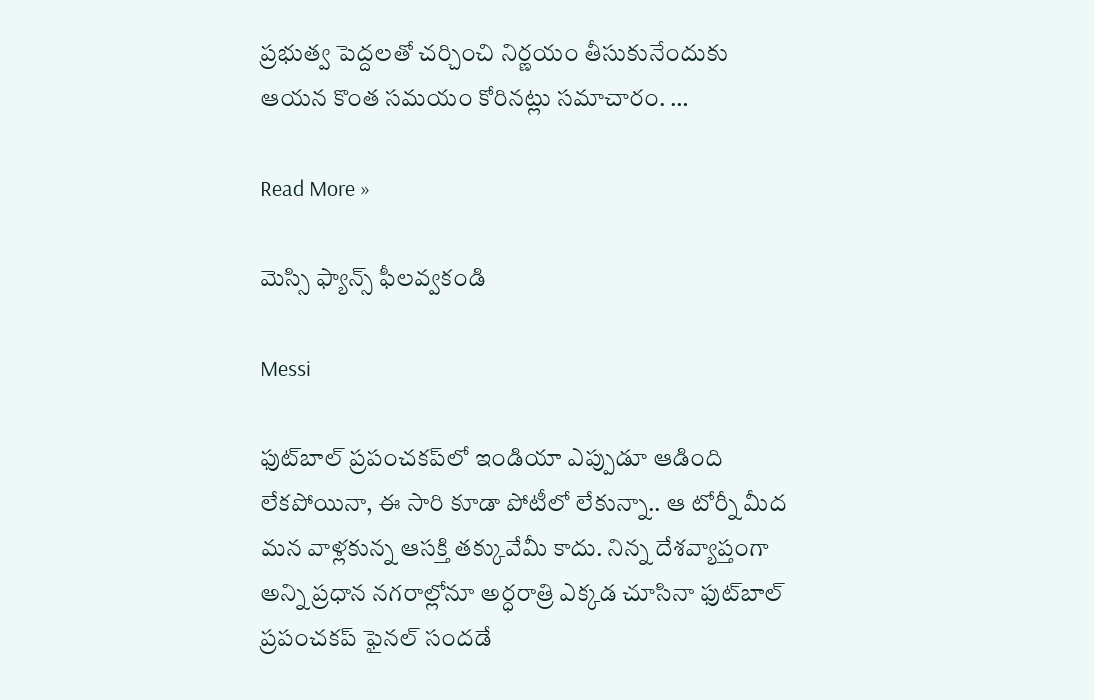ప్రభుత్వ పెద్దలతో చర్చించి నిర్ణయం తీసుకునేందుకు ఆయన కొంత సమయం కోరినట్లు సమాచారం. …

Read More »

మెస్సి ఫ్యాన్స్ ఫీలవ్వకండి

Messi

ఫుట్‌బాల్ ప్రపంచకప్‌లో ఇండియా ఎప్పుడూ ఆడింది లేకపోయినా, ఈ సారి కూడా పోటీలో లేకున్నా.. ఆ టోర్నీ మీద మన వాళ్లకున్న ఆసక్తి తక్కువేమీ కాదు. నిన్న దేశవ్యాప్తంగా అన్ని ప్రధాన నగరాల్లోనూ అర్ధరాత్రి ఎక్కడ చూసినా ఫుట్‌బాల్ ప్రపంచకప్ ఫైనల్ సందడే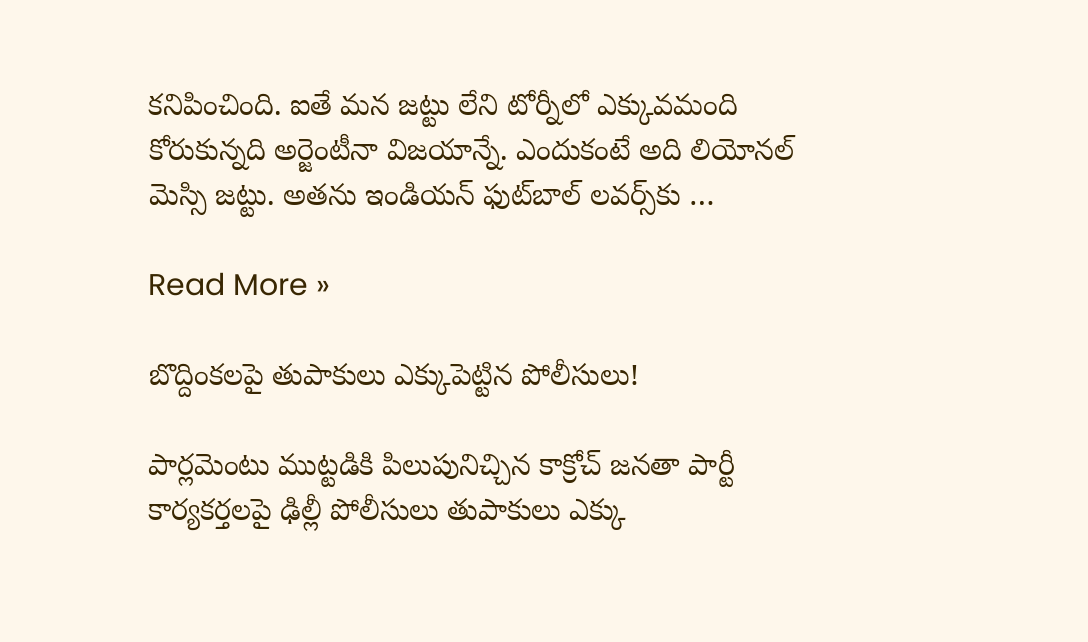కనిపించింది. ఐతే మన జట్టు లేని టోర్నీలో ఎక్కువమంది కోరుకున్నది అర్జెంటీనా విజయాన్నే. ఎందుకంటే అది లియోనల్ మెస్సి జట్టు. అతను ఇండియన్ ఫుట్‌బాల్ లవర్స్‌కు …

Read More »

బొద్దింక‌ల‌పై తుపాకులు ఎక్కుపెట్టిన పోలీసులు!

పార్ల‌మెంటు ముట్ట‌డికి పిలుపునిచ్చిన కాక్రోచ్ జ‌న‌తా పార్టీ కార్య‌క‌ర్త‌ల‌పై ఢిల్లీ పోలీసులు తుపాకులు ఎక్కు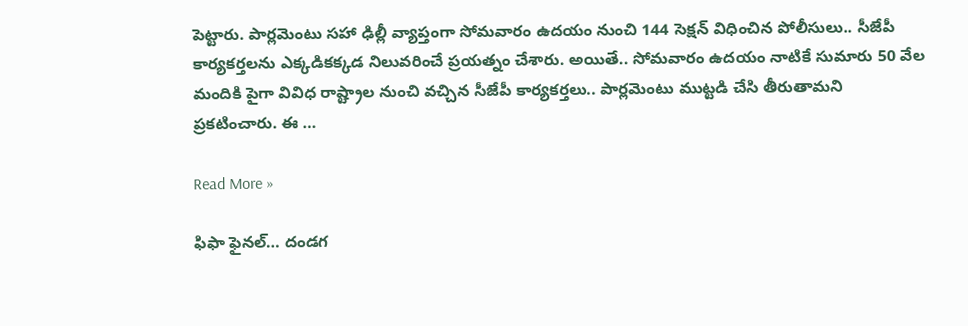పెట్టారు. పార్ల‌మెంటు స‌హా ఢిల్లీ వ్యాప్తంగా సోమ‌వారం ఉద‌యం నుంచి 144 సెక్ష‌న్ విధించిన పోలీసులు.. సీజేపీ కార్య‌కర్తలను ఎక్క‌డిక‌క్క‌డ నిలువ‌రించే ప్ర‌య‌త్నం చేశారు. అయితే.. సోమ‌వారం ఉద‌యం నాటికే సుమారు 50 వేల మందికి పైగా వివిధ రాష్ట్రాల నుంచి వ‌చ్చిన సీజేపీ కార్య‌క‌ర్త‌లు.. పార్ల‌మెంటు ముట్ట‌డి చేసి తీరుతామ‌ని ప్ర‌క‌టించారు. ఈ …

Read More »

ఫిఫా ఫైనల్… దండగ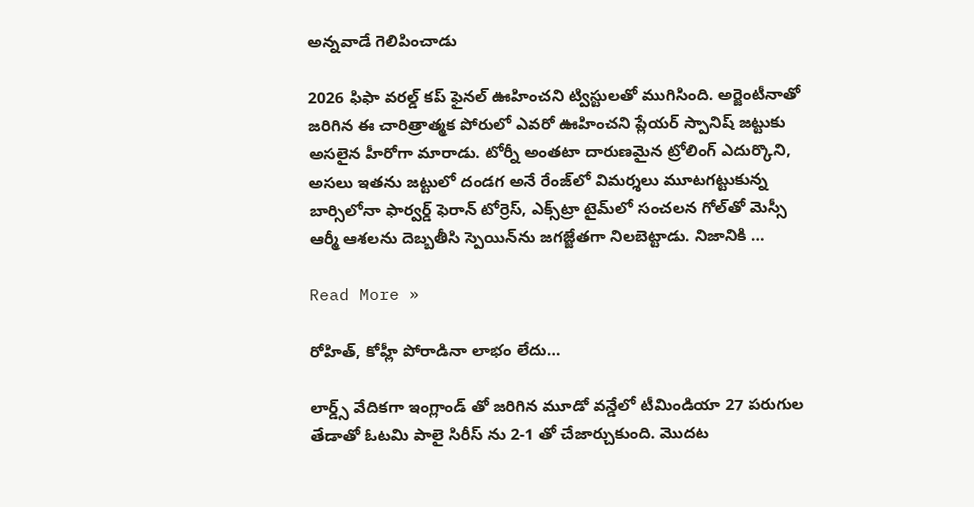అన్నవాడే గెలిపించాడు

2026 ఫిఫా వరల్డ్ కప్ ఫైనల్‌ ఊహించని ట్విస్టులతో ముగిసింది. అర్జెంటీనాతో జరిగిన ఈ చారిత్రాత్మక పోరులో ఎవరో ఊహించని ప్లేయర్ స్పానిష్ జట్టుకు అసలైన హీరోగా మారాడు. టోర్నీ అంతటా దారుణమైన ట్రోలింగ్ ఎదుర్కొని, అసలు ఇతను జట్టులో దండగ అనే రేంజ్‌లో విమర్శలు మూటగట్టుకున్న బార్సిలోనా ఫార్వర్డ్ ఫెరాన్ టోర్రెస్, ఎక్స్‌ట్రా టైమ్‌లో సంచలన గోల్‌తో మెస్సీ ఆర్మీ ఆశలను దెబ్బతీసి స్పెయిన్‌ను జగజ్జేతగా నిలబెట్టాడు. నిజానికి …

Read More »

రోహిత్, కోహ్లీ పోరాడినా లాభం లేదు…

లార్డ్స్ వేదికగా ఇంగ్లాండ్ తో జరిగిన మూడో వన్డేలో టీమిండియా 27 పరుగుల తేడాతో ఓటమి పాలై సిరీస్ ను 2-1 తో చేజార్చుకుంది. మొదట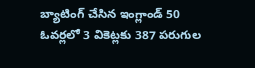బ్యాటింగ్ చేసిన ఇంగ్లాండ్ 50 ఓవర్లలో 3 వికెట్లకు 387 పరుగుల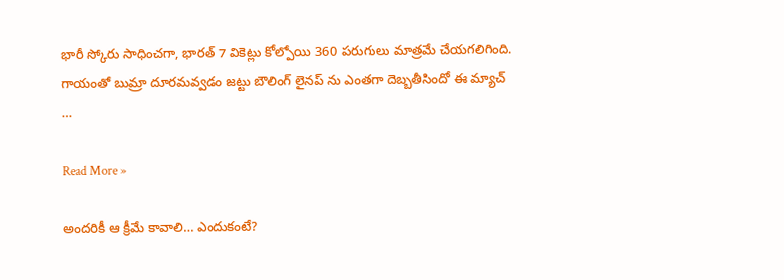భారీ స్కోరు సాధించగా, భారత్ 7 వికెట్లు కోల్పోయి 360 పరుగులు మాత్రమే చేయగలిగింది. గాయంతో బుమ్రా దూరమవ్వడం జట్టు బౌలింగ్ లైనప్ ను ఎంతగా దెబ్బతీసిందో ఈ మ్యాచ్ …

Read More »

అందరికీ ఆ క్రీమే కావాలి… ఎందుకంటే?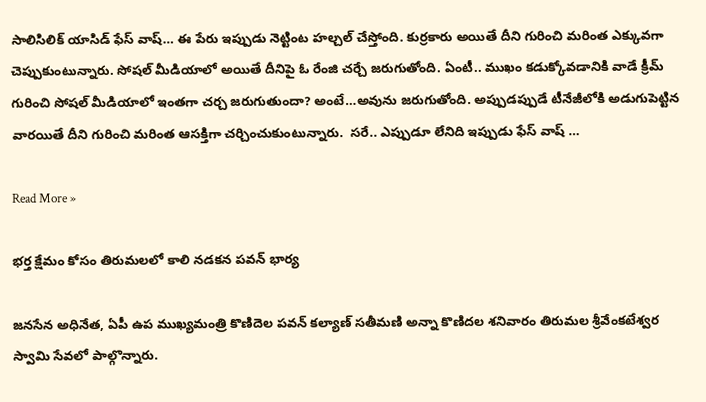సాలిసిలిక్ యాసిడ్ ఫేస్ వాష్… ఈ పేరు ఇప్పుడు నెట్టింట హల్చల్ చేస్తోంది. కుర్రకారు అయితే దీని గురించి మరింత ఎక్కువగా చెప్పుకుంటున్నారు. సోషల్ మీడియాలో అయితే దీనిపై ఓ రేంజి చర్చే జరుగుతోంది. ఏంటీ.. ముఖం కడుక్కోవడానికి వాడే క్రీమ్ గురించి సోషల్ మీడియాలో ఇంతగా చర్చ జరుగుతుందా? అంటే…అవును జరుగుతోంది. అప్పుడప్పుడే టీనేజీలోకి అడుగుపెట్టిన వారయితే దీని గురించి మరింత ఆసక్తిగా చర్చించుకుంటున్నారు.  సరే.. ఎప్పుడూ లేనిది ఇప్పుడు ఫేస్ వాష్ …

Read More »

భర్త క్షేమం కోసం తిరుమలలో కాలి నడకన పవన్ భార్య

జనసేన అధినేత, ఏపీ ఉప ముఖ్యమంత్రి కొణిదెల పవన్ కల్యాణ్ సతీమణి అన్నా కొణిదల శనివారం తిరుమల శ్రీవేంకటేశ్వర స్వామి సేవలో పాల్గొన్నారు.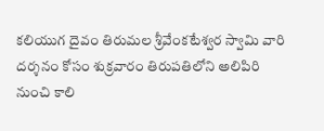కలియుగ దైవం తిరుమల శ్రీవేంకటేశ్వర స్వామి వారి దర్శనం కోసం శుక్రవారం తిరుపతిలోని అలిపిరి నుంచి కాలి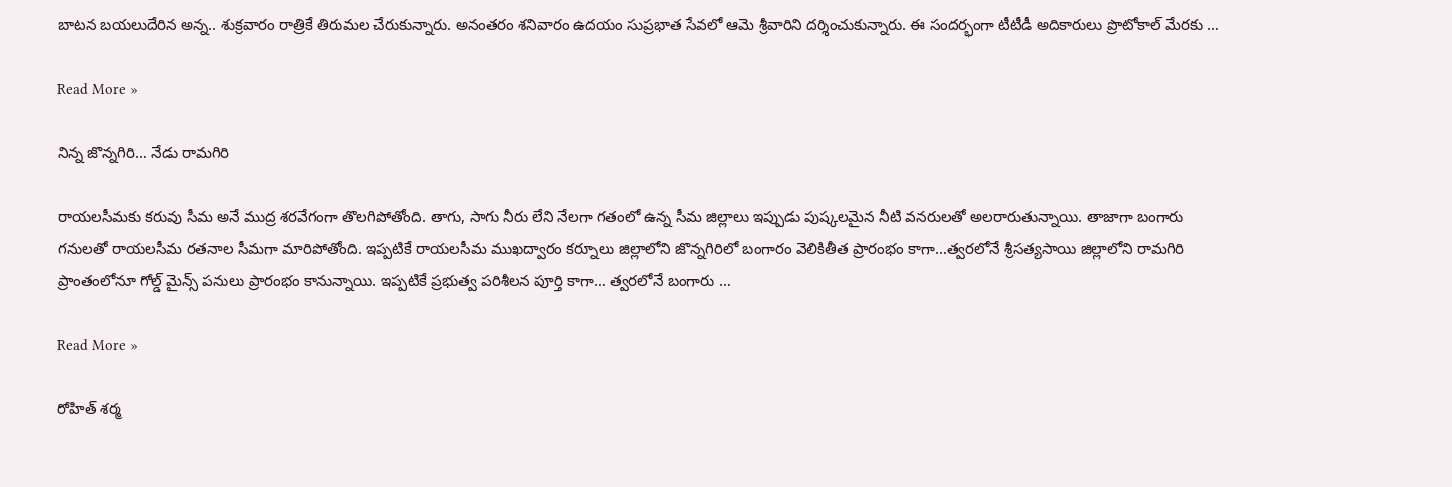బాటన బయలుదేరిన అన్న.. శుక్రవారం రాత్రికే తిరుమల చేరుకున్నారు. అనంతరం శనివారం ఉదయం సుప్రభాత సేవలో ఆమె శ్రీవారిని దర్శించుకున్నారు. ఈ సందర్భంగా టీటీడీ అదికారులు ప్రొటోకాల్ మేరకు …

Read More »

నిన్న జొన్నగిరి… నేడు రామగిరి

రాయలసీమకు కరువు సీమ అనే ముద్ర శరవేగంగా తొలగిపోతోంది. తాగు, సాగు నీరు లేని నేలగా గతంలో ఉన్న సీమ జిల్లాలు ఇప్పుడు పుష్కలమైన నీటి వనరులతో అలరారుతున్నాయి. తాజాగా బంగారు గనులతో రాయలసీమ రతనాల సీమగా మారిపోతోంది. ఇప్పటికే రాయలసీమ ముఖద్వారం కర్నూలు జిల్లాలోని జొన్నగిరిలో బంగారం వెలికితీత ప్రారంభం కాగా…త్వరలోనే శ్రీసత్యసాయి జిల్లాలోని రామగిరి ప్రాంతంలోనూ గోల్డ్ మైన్స్ పనులు ప్రారంభం కానున్నాయి. ఇప్పటికే ప్రభుత్వ పరిశీలన పూర్తి కాగా… త్వరలోనే బంగారు …

Read More »

రోహిత్ శర్మ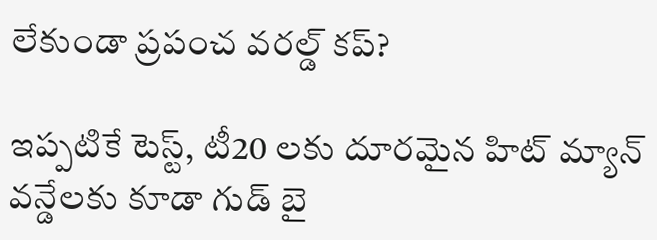లేకుండా ప్రపంచ వరల్డ్ కప్?

ఇప్పటికే టెస్ట్, టీ20 లకు దూరమైన హిట్ మ్యాన్ వన్డేలకు కూడా గుడ్ బై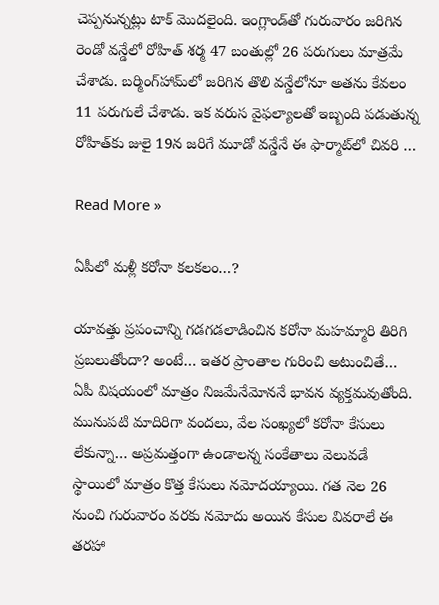చెప్పనున్నట్లు టాక్ మొదలైంది. ఇంగ్లాండ్‌తో గురువారం జరిగిన రెండో వన్డేలో రోహిత్ శర్మ 47 బంతుల్లో 26 పరుగులు మాత్రమే చేశాడు. బర్మింగ్‌హామ్‌లో జరిగిన తొలి వన్డేలోనూ అతను కేవలం 11 పరుగులే చేశాడు. ఇక వరుస వైఫల్యాలతో ఇబ్బంది పడుతున్న రోహిత్‌కు జులై 19న జరిగే మూడో వన్డేనే ఈ ఫార్మాట్‌లో చివరి …

Read More »

ఏపీలో మళ్లీ కరోనా కలకలం…?

యావత్తు ప్రపంచాన్ని గడగడలాడించిన కరోనా మహమ్మారి తిరిగి ప్రబలుతోందా? అంటే… ఇతర ప్రాంతాల గురించి అటుంచితే… ఏపీ విషయంలో మాత్రం నిజమేనేమోననే భావన వ్యక్తమవుతోంది. మునుపటి మాదిరిగా వందలు, వేల సంఖ్యలో కరోనా కేసులు లేకున్నా… అప్రమత్తంగా ఉండాలన్న సంకేతాలు వెలువడే స్థాయిలో మాత్రం కొత్త కేసులు నమోదయ్యాయి. గత నెల 26 నుంచి గురువారం వరకు నమోదు అయిన కేసుల వివరాలే ఈ తరహా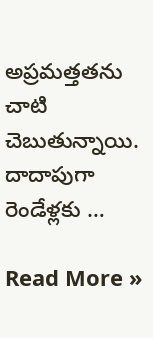అప్రమత్తతను చాటి చెబుతున్నాయి.  దాదాపుగా రెండేళ్లకు …

Read More »